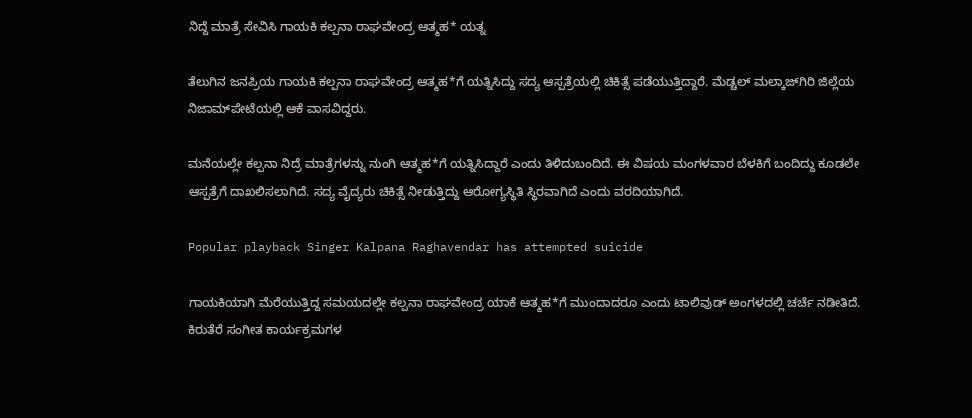ನಿದ್ದೆ ಮಾತ್ರೆ ಸೇವಿಸಿ ಗಾಯಕಿ ಕಲ್ಪನಾ ರಾಘವೇಂದ್ರ ಆತ್ಮಹ* ಯತ್ನ

ತೆಲುಗಿನ ಜನಪ್ರಿಯ ಗಾಯಕಿ ಕಲ್ಪನಾ ರಾಘವೇಂದ್ರ ಆತ್ಮಹ*ಗೆ ಯತ್ನಿಸಿದ್ದು ಸದ್ಯ ಆಸ್ಪತ್ರೆಯಲ್ಲಿ ಚಿಕಿತ್ಸೆ ಪಡೆಯುತ್ತಿದ್ದಾರೆ. ಮೆಡ್ಚಲ್ ಮಲ್ಕಾಜ್‌ಗಿರಿ ಜಿಲ್ಲೆಯ ನಿಜಾಮ್‌ಪೇಟೆಯಲ್ಲಿ ಆಕೆ ವಾಸವಿದ್ದರು.

ಮನೆಯಲ್ಲೇ ಕಲ್ಪನಾ ನಿದ್ರೆ ಮಾತ್ರೆಗಳನ್ನು ನುಂಗಿ ಆತ್ಮಹ*ಗೆ ಯತ್ನಿಸಿದ್ದಾರೆ ಎಂದು ತಿಳಿದುಬಂದಿದೆ. ಈ ವಿಷಯ ಮಂಗಳವಾರ ಬೆಳಕಿಗೆ ಬಂದಿದ್ದು ಕೂಡಲೇ ಆಸ್ಪತ್ರೆಗೆ ದಾಖಲಿಸಲಾಗಿದೆ. ಸದ್ಯ ವೈದ್ಯರು ಚಿಕಿತ್ಸೆ ನೀಡುತ್ತಿದ್ದು ಆರೋಗ್ಯಸ್ಥಿತಿ ಸ್ಥಿರವಾಗಿದೆ ಎಂದು ವರದಿಯಾಗಿದೆ.

Popular playback Singer Kalpana Raghavendar has attempted suicide

ಗಾಯಕಿಯಾಗಿ ಮೆರೆಯುತ್ತಿದ್ದ ಸಮಯದಲ್ಲೇ ಕಲ್ಪನಾ ರಾಘವೇಂದ್ರ ಯಾಕೆ ಆತ್ಮಹ*ಗೆ ಮುಂದಾದರೂ ಎಂದು ಟಾಲಿವುಡ್ ಅಂಗಳದಲ್ಲಿ ಚರ್ಚೆ ನಡೀತಿದೆ. ಕಿರುತೆರೆ ಸಂಗೀತ ಕಾರ್ಯಕ್ರಮಗಳ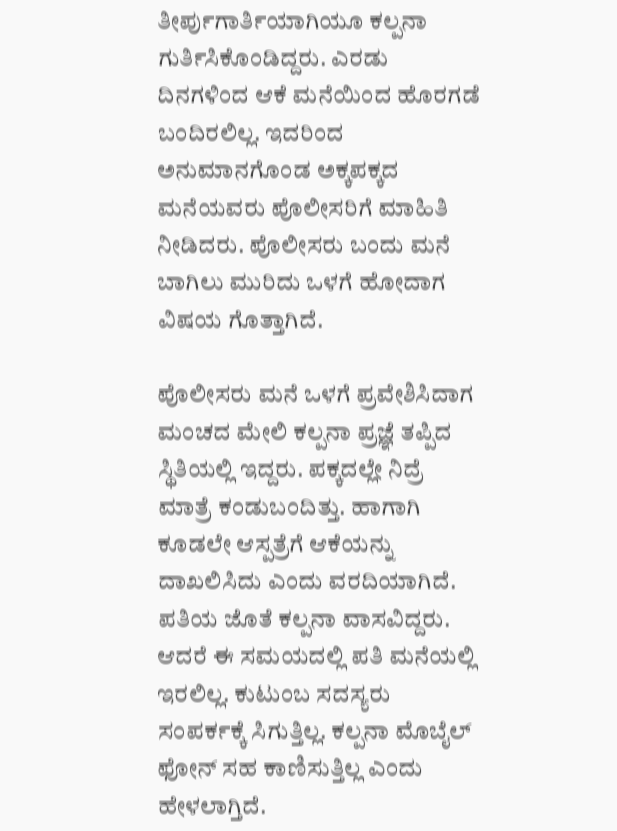ತೀರ್ಪುಗಾರ್ತಿಯಾಗಿಯೂ ಕಲ್ಪನಾ ಗುರ್ತಿಸಿಕೊಂಡಿದ್ದರು. ಎರಡು ದಿನಗಳಿಂದ ಆಕೆ ಮನೆಯಿಂದ ಹೊರಗಡೆ ಬಂದಿರಲಿಲ್ಲ. ಇದರಿಂದ ಅನುಮಾನಗೊಂಡ ಅಕ್ಕಪಕ್ಕದ ಮನೆಯವರು ಪೊಲೀಸರಿಗೆ ಮಾಹಿತಿ ನೀಡಿದರು. ಪೊಲೀಸರು ಬಂದು ಮನೆ ಬಾಗಿಲು ಮುರಿದು ಒಳಗೆ ಹೋದಾಗ ವಿಷಯ ಗೊತ್ತಾಗಿದೆ.

ಪೊಲೀಸರು ಮನೆ ಒಳಗೆ ಪ್ರವೇಶಿಸಿದಾಗ ಮಂಚದ ಮೇಲಿ ಕಲ್ಪನಾ ಪ್ರಜ್ಞೆ ತಪ್ಪಿದ ಸ್ಥಿತಿಯಲ್ಲಿ ಇದ್ದರು. ಪಕ್ಕದಲ್ಲೇ ನಿದ್ರೆ ಮಾತ್ರೆ ಕಂಡುಬಂದಿತ್ತು. ಹಾಗಾಗಿ ಕೂಡಲೇ ಆಸ್ಪತ್ರೆಗೆ ಆಕೆಯನ್ನು ದಾಖಲಿಸಿದು ಎಂದು ವರದಿಯಾಗಿದೆ. ಪತಿಯ ಜೊತೆ ಕಲ್ಪನಾ ವಾಸವಿದ್ದರು. ಆದರೆ ಈ ಸಮಯದಲ್ಲಿ ಪತಿ ಮನೆಯಲ್ಲಿ ಇರಲಿಲ್ಲ. ಕುಟುಂಬ ಸದಸ್ಯರು ಸಂಪರ್ಕಕ್ಕೆ ಸಿಗುತ್ತಿಲ್ಲ. ಕಲ್ಪನಾ ಮೊಬೈಲ್ ಫೋನ್ ಸಹ ಕಾಣಿಸುತ್ತಿಲ್ಲ ಎಂದು ಹೇಳಲಾಗ್ತಿದೆ.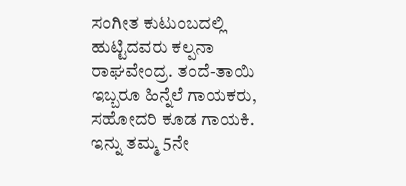ಸಂಗೀತ ಕುಟುಂಬದಲ್ಲಿ ಹುಟ್ಟಿದವರು ಕಲ್ಪನಾ ರಾಘವೇಂದ್ರ. ತಂದೆ-ತಾಯಿ ಇಬ್ಬರೂ ಹಿನ್ನೆಲೆ ಗಾಯಕರು, ಸಹೋದರಿ ಕೂಡ ಗಾಯಕಿ. ಇನ್ನು ತಮ್ಮ 5ನೇ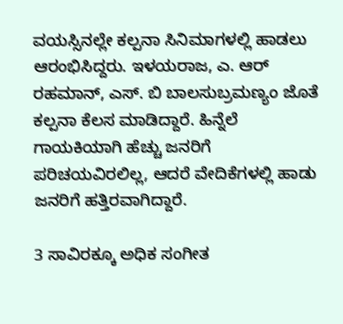ವಯಸ್ಸಿನಲ್ಲೇ ಕಲ್ಪನಾ ಸಿನಿಮಾಗಳಲ್ಲಿ ಹಾಡಲು ಆರಂಭಿಸಿದ್ದರು. ಇಳಯರಾಜ, ಎ. ಆರ್ ರಹಮಾನ್, ಎಸ್‌. ಬಿ ಬಾಲಸುಬ್ರಮಣ್ಯಂ ಜೊತೆ ಕಲ್ಪನಾ ಕೆಲಸ ಮಾಡಿದ್ದಾರೆ. ಹಿನ್ನೆಲೆ ಗಾಯಕಿಯಾಗಿ ಹೆಚ್ಚು ಜನರಿಗೆ ಪರಿಚಯವಿರಲಿಲ್ಲ, ಆದರೆ ವೇದಿಕೆಗಳಲ್ಲಿ ಹಾಡು ಜನರಿಗೆ ಹತ್ತಿರವಾಗಿದ್ದಾರೆ.

3 ಸಾವಿರಕ್ಕೂ ಅಧಿಕ ಸಂಗೀತ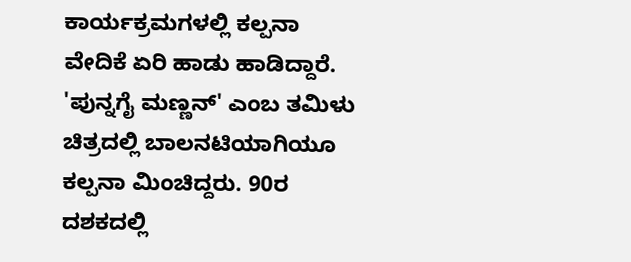ಕಾರ್ಯಕ್ರಮಗಳಲ್ಲಿ ಕಲ್ಪನಾ ವೇದಿಕೆ ಏರಿ ಹಾಡು ಹಾಡಿದ್ದಾರೆ. 'ಪುನ್ನಗೈ ಮಣ್ಣನ್' ಎಂಬ ತಮಿಳು ಚಿತ್ರದಲ್ಲಿ ಬಾಲನಟಿಯಾಗಿಯೂ ಕಲ್ಪನಾ ಮಿಂಚಿದ್ದರು. 90ರ ದಶಕದಲ್ಲಿ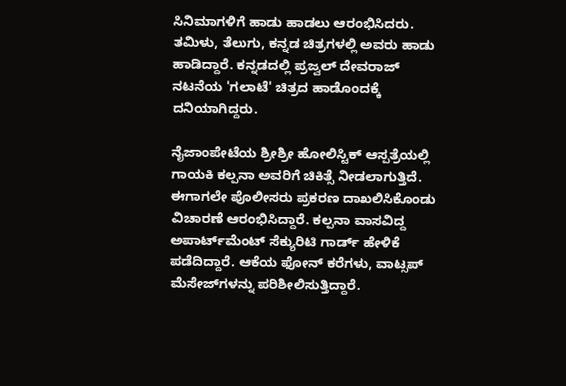ಸಿನಿಮಾಗಳಿಗೆ ಹಾಡು ಹಾಡಲು ಆರಂಭಿಸಿದರು. ತಮಿಳು, ತೆಲುಗು, ಕನ್ನಡ ಚಿತ್ರಗಳಲ್ಲಿ ಅವರು ಹಾಡು ಹಾಡಿದ್ದಾರೆ. ಕನ್ನಡದಲ್ಲಿ ಪ್ರಜ್ವಲ್ ದೇವರಾಜ್ ನಟನೆಯ 'ಗಲಾಟೆ' ಚಿತ್ರದ ಹಾಡೊಂದಕ್ಕೆ ದನಿಯಾಗಿದ್ದರು.

ನೈಜಾಂಪೇಟೆಯ ಶ್ರೀಶ್ರೀ ಹೋಲಿಸ್ಟಿಕ್ ಆಸ್ಪತ್ರೆಯಲ್ಲಿ ಗಾಯಕಿ ಕಲ್ಪನಾ ಅವರಿಗೆ ಚಿಕಿತ್ಸೆ ನೀಡಲಾಗುತ್ತಿದೆ. ಈಗಾಗಲೇ ಪೊಲೀಸರು ಪ್ರಕರಣ ದಾಖಲಿಸಿಕೊಂಡು ವಿಚಾರಣೆ ಆರಂಭಿಸಿದ್ದಾರೆ. ಕಲ್ಪನಾ ವಾಸವಿದ್ದ ಅಪಾರ್ಟ್‌ಮೆಂಟ್ ಸೆಕ್ಯುರಿಟಿ ಗಾರ್ಡ್ ಹೇಳಿಕೆ ಪಡೆದಿದ್ದಾರೆ. ಆಕೆಯ ಫೋನ್ ಕರೆಗಳು, ವಾಟ್ಸಪ್ ಮೆಸೇಜ್‌ಗಳನ್ನು ಪರಿಶೀಲಿಸುತ್ತಿದ್ದಾರೆ.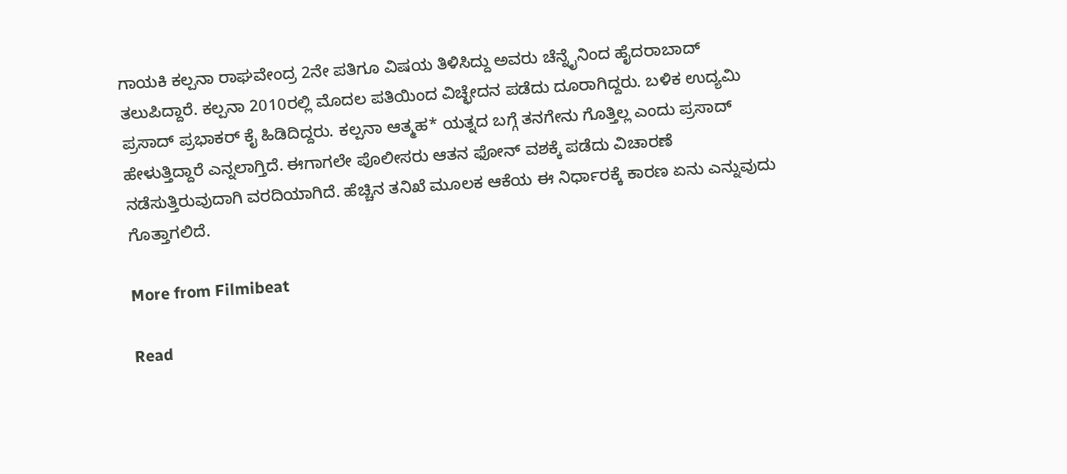ಗಾಯಕಿ ಕಲ್ಪನಾ ರಾಘವೇಂದ್ರ 2ನೇ ಪತಿಗೂ ವಿಷಯ ತಿಳಿಸಿದ್ದು ಅವರು ಚೆನ್ನೈನಿಂದ ಹೈದರಾಬಾದ್‌ ತಲುಪಿದ್ದಾರೆ. ಕಲ್ಪನಾ 2010ರಲ್ಲಿ ಮೊದಲ ಪತಿಯಿಂದ ವಿಚ್ಛೇದನ ಪಡೆದು ದೂರಾಗಿದ್ದರು. ಬಳಿಕ ಉದ್ಯಮಿ ಪ್ರಸಾದ್ ಪ್ರಭಾಕರ್ ಕೈ ಹಿಡಿದಿದ್ದರು. ಕಲ್ಪನಾ ಆತ್ಮಹ* ಯತ್ನದ ಬಗ್ಗೆ ತನಗೇನು ಗೊತ್ತಿಲ್ಲ ಎಂದು ಪ್ರಸಾದ್ ಹೇಳುತ್ತಿದ್ದಾರೆ ಎನ್ನಲಾಗ್ತಿದೆ. ಈಗಾಗಲೇ ಪೊಲೀಸರು ಆತನ ಫೋನ್ ವಶಕ್ಕೆ ಪಡೆದು ವಿಚಾರಣೆ ನಡೆಸುತ್ತಿರುವುದಾಗಿ ವರದಿಯಾಗಿದೆ. ಹೆಚ್ಚಿನ ತನಿಖೆ ಮೂಲಕ ಆಕೆಯ ಈ ನಿರ್ಧಾರಕ್ಕೆ ಕಾರಣ ಏನು ಎನ್ನುವುದು ಗೊತ್ತಾಗಲಿದೆ.

More from Filmibeat

Read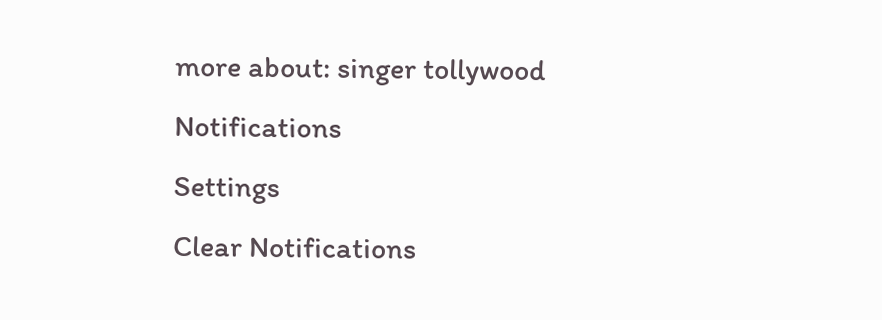more about: singer tollywood
Notifications
Settings
Clear Notifications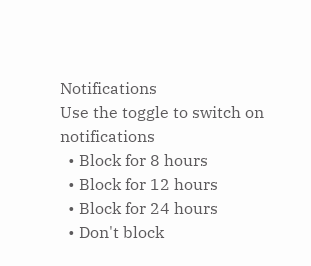Notifications
Use the toggle to switch on notifications
  • Block for 8 hours
  • Block for 12 hours
  • Block for 24 hours
  • Don't block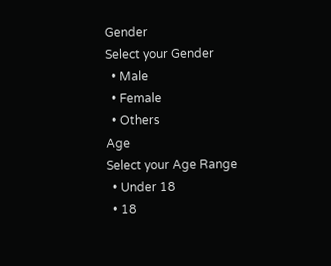Gender
Select your Gender
  • Male
  • Female
  • Others
Age
Select your Age Range
  • Under 18
  • 18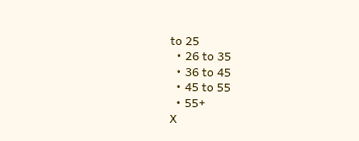to 25
  • 26 to 35
  • 36 to 45
  • 45 to 55
  • 55+
X